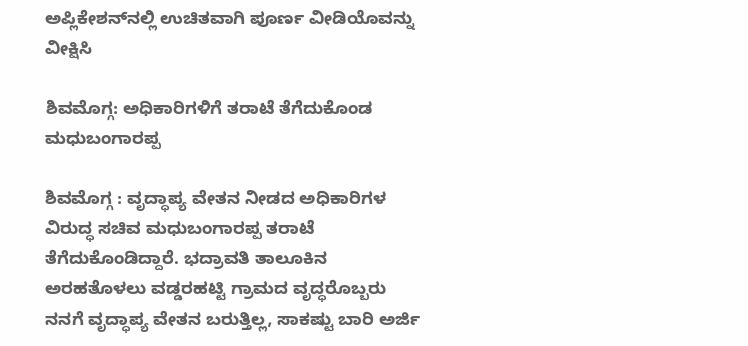ಅಪ್ಲಿಕೇಶನ್‌ನಲ್ಲಿ ಉಚಿತವಾಗಿ ಪೂರ್ಣ ವೀಡಿಯೊವನ್ನು ವೀಕ್ಷಿಸಿ

ಶಿವಮೊಗ್ಗ: ಅಧಿಕಾರಿಗಳಿಗೆ ತರಾಟೆ ತೆಗೆದುಕೊಂಡ ಮಧುಬಂಗಾರಪ್ಪ

ಶಿವಮೊಗ್ಗ : ವೃದ್ಧಾಪ್ಯ ವೇತನ ನೀಡದ ಅಧಿಕಾರಿಗಳ ವಿರುದ್ಧ ಸಚಿವ ಮಧುಬಂಗಾರಪ್ಪ ತರಾಟೆ ತೆಗೆದುಕೊಂಡಿದ್ದಾರೆ. ಭದ್ರಾವತಿ ತಾಲೂಕಿನ ಅರಹತೊಳಲು ವಡ್ಡರಹಟ್ಟಿ ಗ್ರಾಮದ ವೃದ್ಧರೊಬ್ಬರು ನನಗೆ ವೃದ್ಧಾಪ್ಯ ವೇತನ ಬರುತ್ತಿಲ್ಲ, ಸಾಕಷ್ಟು ಬಾರಿ ಅರ್ಜಿ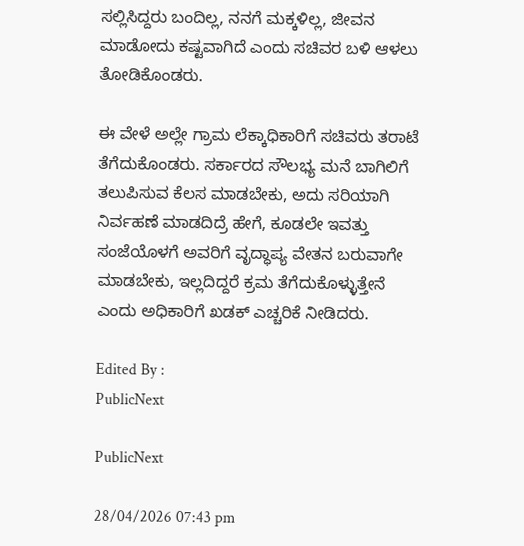ಸಲ್ಲಿಸಿದ್ದರು ಬಂದಿಲ್ಲ, ನನಗೆ ಮಕ್ಕಳಿಲ್ಲ, ಜೀವನ ಮಾಡೋದು ಕಷ್ಟವಾಗಿದೆ ಎಂದು ಸಚಿವರ ಬಳಿ ಆಳಲು ತೋಡಿಕೊಂಡರು.

ಈ ವೇಳೆ ಅಲ್ಲೇ ಗ್ರಾಮ ಲೆಕ್ಕಾಧಿಕಾರಿಗೆ ಸಚಿವರು ತರಾಟೆ ತೆಗೆದುಕೊಂಡರು. ಸರ್ಕಾರದ ಸೌಲಭ್ಯ ಮನೆ ಬಾಗಿಲಿಗೆ ತಲುಪಿಸುವ ಕೆಲಸ ಮಾಡಬೇಕು, ಅದು ಸರಿಯಾಗಿ ನಿರ್ವಹಣೆ ಮಾಡದಿದ್ರೆ ಹೇಗೆ, ಕೂಡಲೇ ಇವತ್ತು ಸಂಜೆಯೊಳಗೆ ಅವರಿಗೆ ವೃದ್ಧಾಪ್ಯ ವೇತನ ಬರುವಾಗೇ ಮಾಡಬೇಕು, ಇಲ್ಲದಿದ್ದರೆ ಕ್ರಮ ತೆಗೆದುಕೊಳ್ಳುತ್ತೇನೆ ಎಂದು ಅಧಿಕಾರಿಗೆ ಖಡಕ್ ಎಚ್ಚರಿಕೆ ನೀಡಿದರು.

Edited By :
PublicNext

PublicNext

28/04/2026 07:43 pm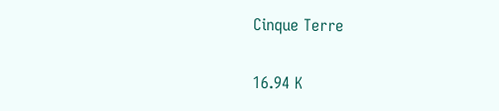Cinque Terre

16.94 K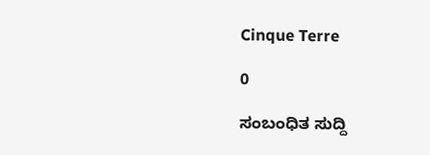Cinque Terre

0

ಸಂಬಂಧಿತ ಸುದ್ದಿ